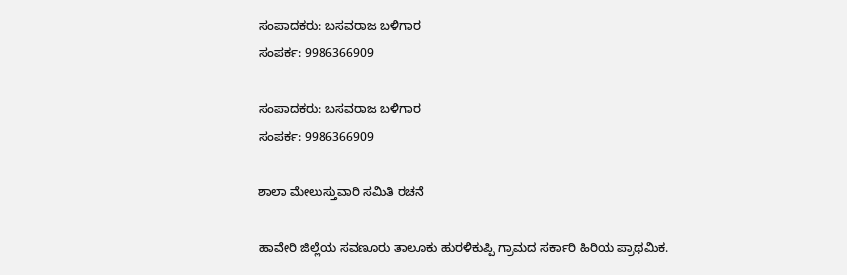ಸಂಪಾದಕರು: ಬಸವರಾಜ ಬಳಿಗಾರ
ಸಂಪರ್ಕ: 9986366909

ಸಂಪಾದಕರು: ಬಸವರಾಜ ಬಳಿಗಾರ
ಸಂಪರ್ಕ: 9986366909

ಶಾಲಾ ಮೇಲುಸ್ತುವಾರಿ ಸಮಿತಿ ರಚನೆ

ಹಾವೇರಿ ಜಿಲ್ಲೆಯ ಸವಣೂರು ತಾಲೂಕು ಹುರಳಿಕುಪ್ಪಿ ಗ್ರಾಮದ ಸರ್ಕಾರಿ ಹಿರಿಯ ಪ್ರಾಥಮಿಕ.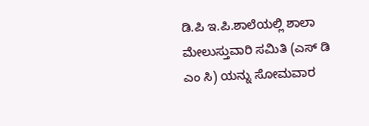ಡಿ.ಪಿ ಇ.ಪಿ.ಶಾಲೆಯಲ್ಲಿ ಶಾಲಾ ಮೇಲುಸ್ತುವಾರಿ ಸಮಿತಿ (ಎಸ್ ಡಿ ಎಂ ಸಿ) ಯನ್ನು ಸೋಮವಾರ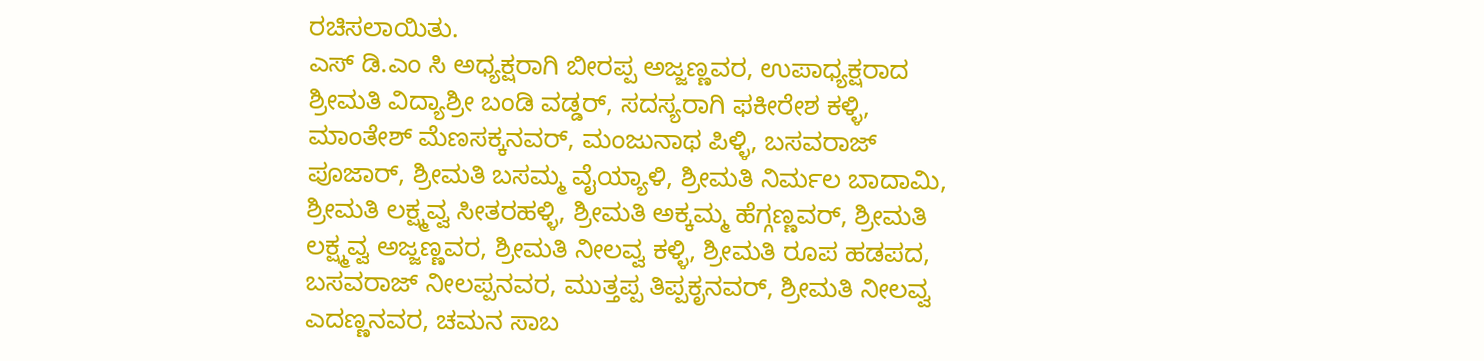ರಚಿಸಲಾಯಿತು.
ಎಸ್ ಡಿ.ಎಂ ಸಿ ಅಧ್ಯಕ್ಷರಾಗಿ ಬೀರಪ್ಪ ಅಜ್ಜಣ್ಣವರ, ಉಪಾಧ್ಯಕ್ಷರಾದ ಶ್ರೀಮತಿ ವಿದ್ಯಾಶ್ರೀ ಬಂಡಿ ವಡ್ಡರ್, ಸದಸ್ಯರಾಗಿ ಫಕೀರೇಶ ಕಳ್ಳಿ, ಮಾಂತೇಶ್ ಮೆಣಸಕ್ಕನವರ್, ಮಂಜುನಾಥ ಪಿಳ್ಳಿ, ಬಸವರಾಜ್ ಪೂಜಾರ್, ಶ್ರೀಮತಿ ಬಸಮ್ಮ ವೈಯ್ಯಾಳಿ, ಶ್ರೀಮತಿ ನಿರ್ಮಲ ಬಾದಾಮಿ, ಶ್ರೀಮತಿ ಲಕ್ಷ್ಮವ್ವ ಸೀತರಹಳ್ಳಿ, ಶ್ರೀಮತಿ ಅಕ್ಕಮ್ಮ ಹೆಗ್ಗಣ್ಣವರ್, ಶ್ರೀಮತಿ ಲಕ್ಷ್ಮವ್ವ ಅಜ್ಜಣ್ಣವರ, ಶ್ರೀಮತಿ ನೀಲವ್ವ ಕಳ್ಳಿ, ಶ್ರೀಮತಿ ರೂಪ ಹಡಪದ, ಬಸವರಾಜ್ ನೀಲಪ್ಪನವರ, ಮುತ್ತಪ್ಪ ತಿಪ್ಪಕೃನವರ್, ಶ್ರೀಮತಿ ನೀಲವ್ವ ಎದಣ್ಣನವರ, ಚಮನ ಸಾಬ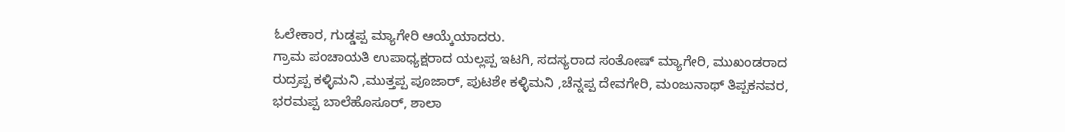ಓಲೇಕಾರ, ಗುಡ್ಡಪ್ಪ ಮ್ಯಾಗೇರಿ ಆಯ್ಕೆಯಾದರು.
ಗ್ರಾಮ ಪಂಚಾಯತಿ ಉಪಾಧ್ಯಕ್ಷರಾದ ಯಲ್ಲಪ್ಪ ಇಟಗಿ, ಸದಸ್ಯರಾದ ಸಂತೋಷ್ ಮ್ಯಾಗೇರಿ, ಮುಖಂಡರಾದ ರುದ್ರಪ್ಪ ಕಳ್ಳಿಮನಿ ,ಮುತ್ತಪ್ಪ ಪೂಜಾರ್, ಪುಟಶೇ ಕಳ್ಳಿಮನಿ ,ಚೆನ್ನಪ್ಪ ದೇವಗೇರಿ, ಮಂಜುನಾಥ್ ತಿಪ್ಪಕನವರ, ಭರಮಪ್ಪ ಬಾಲೆಹೊಸೂರ್, ಶಾಲಾ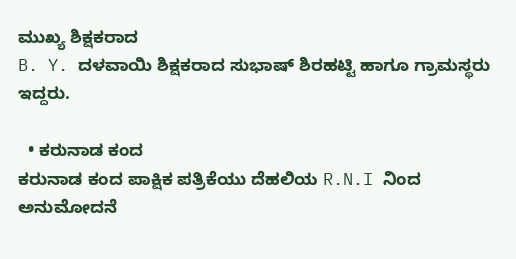ಮುಖ್ಯ ಶಿಕ್ಷಕರಾದ
B. Y. ದಳವಾಯಿ ಶಿಕ್ಷಕರಾದ ಸುಭಾಷ್ ಶಿರಹಟ್ಟಿ ಹಾಗೂ ಗ್ರಾಮಸ್ಥರು ಇದ್ದರು.

  • ಕರುನಾಡ ಕಂದ
ಕರುನಾಡ ಕಂದ ಪಾಕ್ಷಿಕ ಪತ್ರಿಕೆಯು ದೆಹಲಿಯ R.N.I ನಿಂದ ಅನುಮೋದನೆ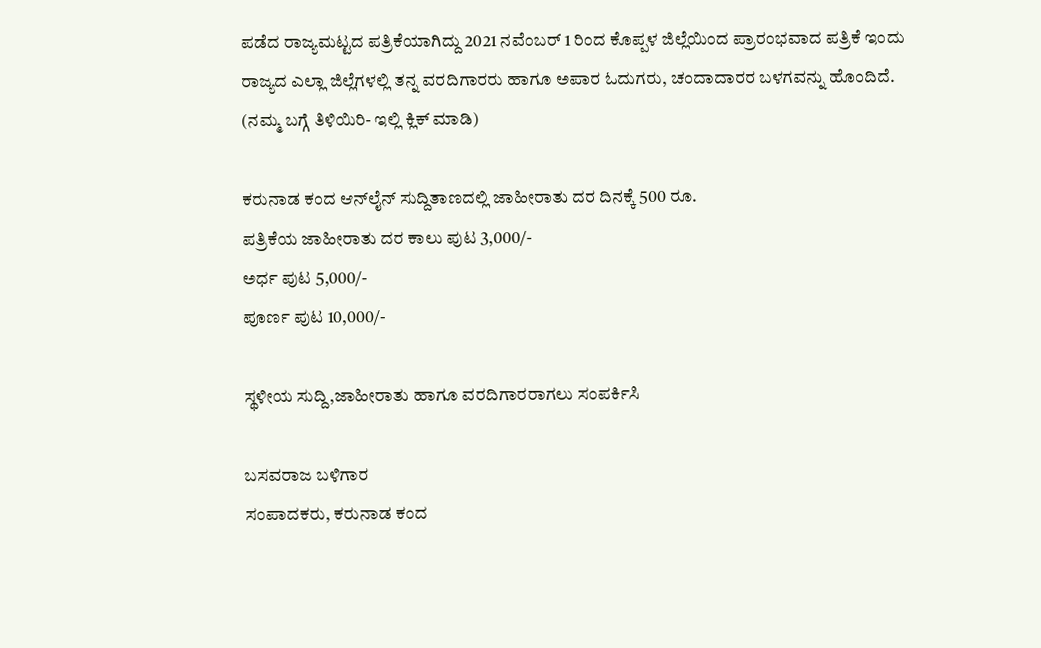ಪಡೆದ ರಾಜ್ಯಮಟ್ಟದ ಪತ್ರಿಕೆಯಾಗಿದ್ದು 2021 ನವೆಂಬರ್ 1 ರಿಂದ ಕೊಪ್ಪಳ ಜಿಲ್ಲೆಯಿಂದ ಪ್ರಾರಂಭವಾದ ಪತ್ರಿಕೆ ಇಂದು ರಾಜ್ಯದ ಎಲ್ಲಾ ಜಿಲ್ಲೆಗಳಲ್ಲಿ ತನ್ನ ವರದಿಗಾರರು ಹಾಗೂ ಅಪಾರ ಓದುಗರು, ಚಂದಾದಾರರ ಬಳಗವನ್ನು ಹೊಂದಿದೆ. (ನಮ್ಮ ಬಗ್ಗೆ ತಿಳಿಯಿರಿ- ಇಲ್ಲಿ ಕ್ಲಿಕ್‌ ಮಾಡಿ)

ಕರುನಾಡ ಕಂದ ಆನ್‌ಲೈನ್‌ ಸುದ್ದಿತಾಣದಲ್ಲಿ ಜಾಹೀರಾತು ದರ ದಿನಕ್ಕೆ 500 ರೂ.
ಪತ್ರಿಕೆಯ ಜಾಹೀರಾತು ದರ ಕಾಲು ಪುಟ 3,000/-
ಅರ್ಧ ಪುಟ 5,000/-
ಪೂರ್ಣ ಪುಟ 10,000/-

ಸ್ಥಳೀಯ ಸುದ್ದಿ,ಜಾಹೀರಾತು ಹಾಗೂ ವರದಿಗಾರರಾಗಲು ಸಂಪರ್ಕಿಸಿ

ಬಸವರಾಜ ಬಳಿಗಾರ
ಸಂಪಾದಕರು, ಕರುನಾಡ ಕಂದ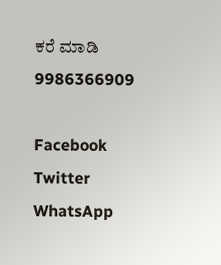ಕರೆ ಮಾಡಿ 9986366909

Facebook
Twitter
WhatsApp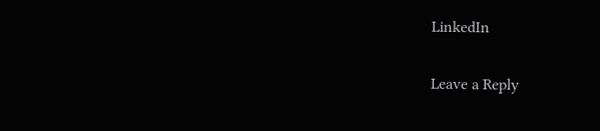LinkedIn

Leave a Reply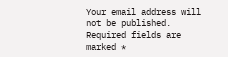Your email address will not be published. Required fields are marked *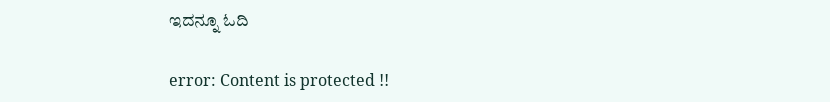ಇದನ್ನೂ ಓದಿ

error: Content is protected !!